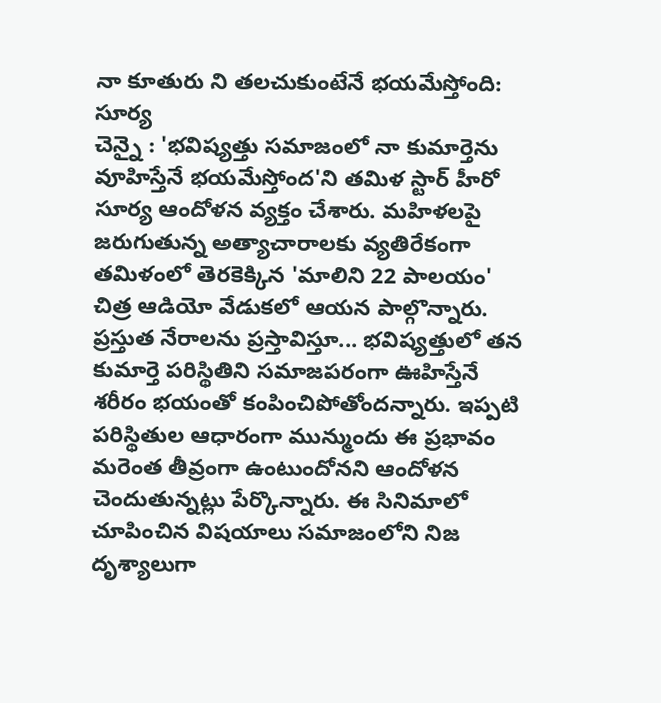నా కూతురు ని తలచుకుంటేనే భయమేస్తోంది: సూర్య
చెన్నై : 'భవిష్యత్తు సమాజంలో నా కుమార్తెను వూహిస్తేనే భయమేస్తోంద'ని తమిళ స్టార్ హీరో సూర్య ఆందోళన వ్యక్తం చేశారు. మహిళలపై జరుగుతున్న అత్యాచారాలకు వ్యతిరేకంగా తమిళంలో తెరకెక్కిన 'మాలిని 22 పాలయం' చిత్ర ఆడియో వేడుకలో ఆయన పాల్గొన్నారు.
ప్రస్తుత నేరాలను ప్రస్తావిస్తూ... భవిష్యత్తులో తన కుమార్తె పరిస్థితిని సమాజపరంగా ఊహిస్తేనే శరీరం భయంతో కంపించిపోతోందన్నారు. ఇప్పటి పరిస్థితుల ఆధారంగా మున్ముందు ఈ ప్రభావం మరెంత తీవ్రంగా ఉంటుందోనని ఆందోళన చెందుతున్నట్లు పేర్కొన్నారు. ఈ సినిమాలో చూపించిన విషయాలు సమాజంలోని నిజ దృశ్యాలుగా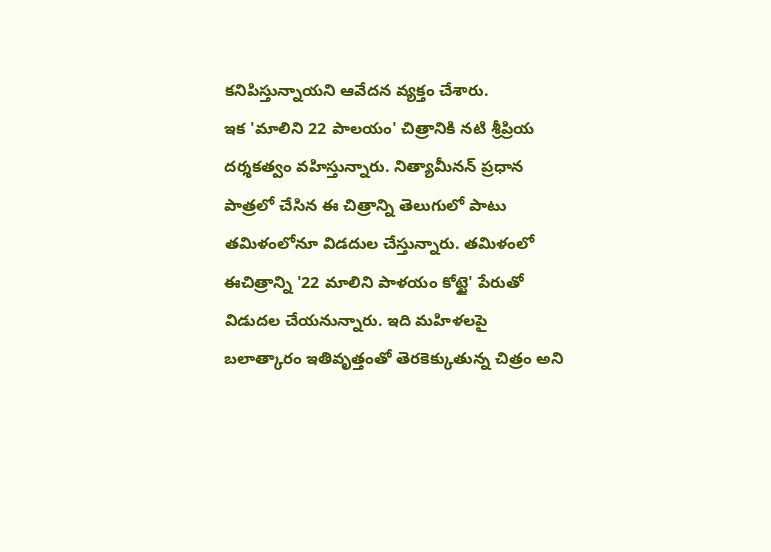కనిపిస్తున్నాయని ఆవేదన వ్యక్తం చేశారు.
ఇక 'మాలిని 22 పాలయం' చిత్రానికి నటి శ్రీప్రియ దర్శకత్వం వహిస్తున్నారు. నిత్యామీనన్ ప్రధాన పాత్రలో చేసిన ఈ చిత్రాన్ని తెలుగులో పాటు తమిళంలోనూ విడదుల చేస్తున్నారు. తమిళంలో ఈచిత్రాన్ని '22 మాలిని పాళయం కోట్టై' పేరుతో విడుదల చేయనున్నారు. ఇది మహిళలపై బలాత్కారం ఇతివృత్తంతో తెరకెక్కుతున్న చిత్రం అని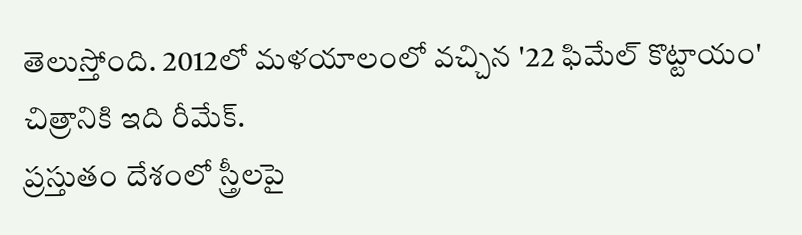తెలుస్తోంది. 2012లో మళయాలంలో వచ్చిన '22 ఫిమేల్ కొట్టాయం' చిత్రానికి ఇది రీమేక్.
ప్రస్తుతం దేశంలో స్త్రీలపై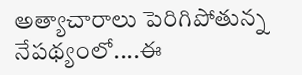అత్యాచారాలు పెరిగిపోతున్న నేపథ్యంలో....ఈ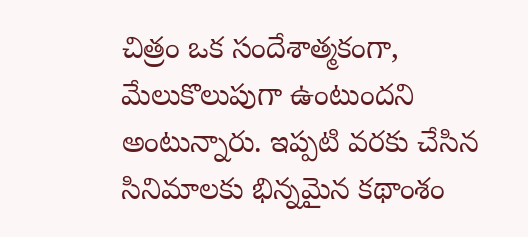చిత్రం ఒక సందేశాత్మకంగా, మేలుకొలుపుగా ఉంటుందని అంటున్నారు. ఇప్పటి వరకు చేసిన సినిమాలకు భిన్నమైన కథాంశం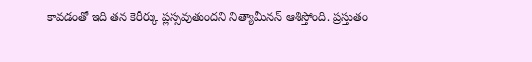కావడంతో ఇది తన కెరీర్కు ప్లస్సవుతుందని నిత్యామీనన్ ఆశిస్తోంది. ప్రస్తుతం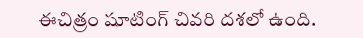ఈచిత్రం షూటింగ్ చివరి దశలో ఉంది.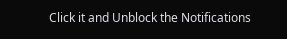Click it and Unblock the Notifications